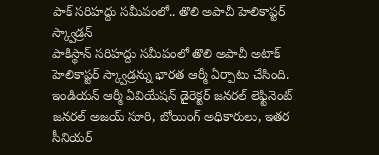పాక్ సరిహద్దు సమీపంలో.. తొలి అపాచీ హెలికాప్టర్ స్క్వాడ్రన్
పాకిస్థాన్ సరిహద్దు సమీపంలో తొలి అపాచీ అటాక్ హెలికాప్టర్ స్క్వాడ్రన్ను భారత ఆర్మీ ఏర్పాటు చేసింది. ఇండియన్ ఆర్మీ ఏవియేషన్ డైరెక్టర్ జనరల్ లెఫ్టినెంట్ జనరల్ అజయ్ సూరి, బోయింగ్ అధికారులు, ఇతర సీనియర్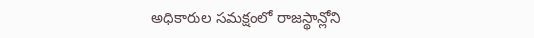అధికారుల సమక్షంలో రాజస్థాన్లోని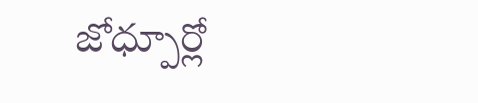జోధ్పూర్లో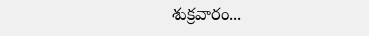శుక్రవారం...